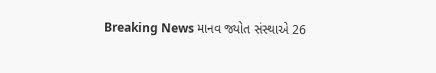Breaking News માનવ જ્યોત સંસ્થાએ 26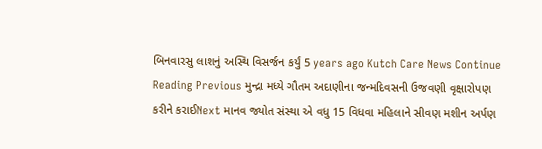બિનવારસુ લાશનું અસ્થિ વિસર્જન કર્યું 5 years ago Kutch Care News Continue Reading Previous મુન્દ્રા મધ્યે ગૌતમ અદાણીના જન્મદિવસની ઉજવણી વૃક્ષારોપણ કરીને કરાઈNext માનવ જ્યોત સંસ્થા એ વધુ 15 વિધવા મહિલાને સીવણ મશીન અર્પણ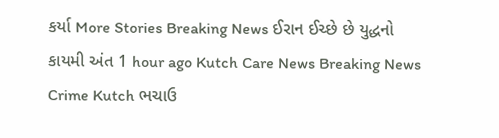કર્યા More Stories Breaking News ઈરાન ઈચ્છે છે યુદ્ધનો કાયમી અંત 1 hour ago Kutch Care News Breaking News Crime Kutch ભચાઉ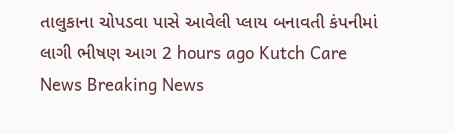તાલુકાના ચોપડવા પાસે આવેલી પ્લાય બનાવતી કંપનીમાં લાગી ભીષણ આગ 2 hours ago Kutch Care News Breaking News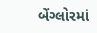બેંગ્લોરમાં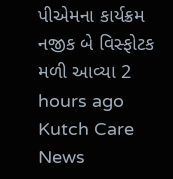પીએમના કાર્યક્રમ નજીક બે વિસ્ફોટક મળી આવ્યા 2 hours ago Kutch Care News